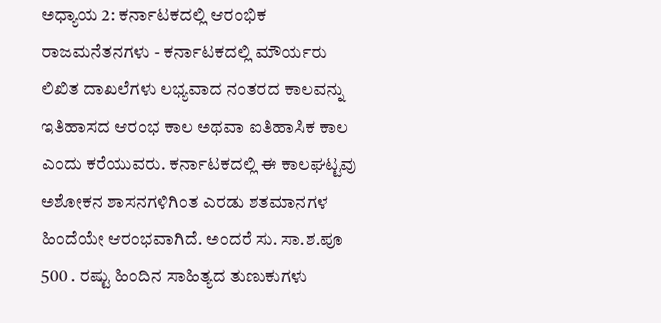ಅಧ್ಯಾಯ 2: ಕರ್ನಾಟಕದಲ್ಲಿ ಆರಂಭಿಕ ರಾಜಮನೆತನಗಳು - ಕರ್ನಾಟಕದಲ್ಲಿ ಮೌರ್ಯರು
ಲಿಖಿತ ದಾಖಲೆಗಳು ಲಭ್ಯವಾದ ನಂತರದ ಕಾಲವನ್ನು ಇತಿಹಾಸದ ಆರಂಭ ಕಾಲ ಅಥವಾ ಐತಿಹಾಸಿಕ ಕಾಲ ಎಂದು ಕರೆಯುವರು. ಕರ್ನಾಟಕದಲ್ಲಿ ಈ ಕಾಲಘಟ್ಟವು ಅಶೋಕನ ಶಾಸನಗಳಿಗಿಂತ ಎರಡು ಶತಮಾನಗಳ ಹಿಂದೆಯೇ ಆರಂಭವಾಗಿದೆ. ಅಂದರೆ ಸು. ಸಾ.ಶ.ಪೂ 500 . ರಷ್ಟು ಹಿಂದಿನ ಸಾಹಿತ್ಯದ ತುಣುಕುಗಳು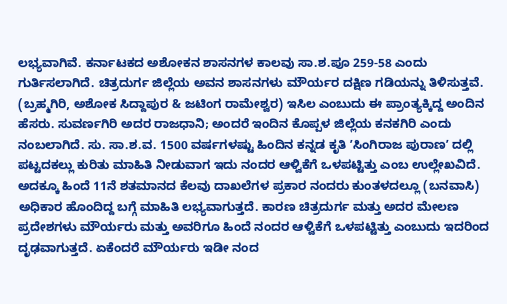ಲಭ್ಯವಾಗಿವೆ. ಕರ್ನಾಟಕದ ಅಶೋಕನ ಶಾಸನಗಳ ಕಾಲವು ಸಾ.ಶ.ಪೂ 259-58 ಎಂದು ಗುರ್ತಿಸಲಾಗಿದೆ. ಚಿತ್ರದುರ್ಗ ಜಿಲ್ಲೆಯ ಅವನ ಶಾಸನಗಳು ಮೌರ್ಯರ ದಕ್ಷಿಣ ಗಡಿಯನ್ನು ತಿಳಿಸುತ್ತವೆ. (ಬ್ರಹ್ಮಗಿರಿ, ಅಶೋಕ ಸಿದ್ದಾಪುರ & ಜಟಿಂಗ ರಾಮೇಶ್ವರ) ಇಸಿಲ ಎಂಬುದು ಈ ಪ್ರಾಂತ್ಯಕ್ಕಿದ್ದ ಅಂದಿನ ಹೆಸರು. ಸುವರ್ಣಗಿರಿ ಅದರ ರಾಜಧಾನಿ; ಅಂದರೆ ಇಂದಿನ ಕೊಪ್ಪಳ ಜಿಲ್ಲೆಯ ಕನಕಗಿರಿ ಎಂದು ನಂಬಲಾಗಿದೆ. ಸು. ಸಾ.ಶ.ವ. 1500 ವರ್ಷಗಳಷ್ಟು ಹಿಂದಿನ ಕನ್ನಡ ಕೃತಿ ʼಸಿಂಗಿರಾಜ ಪುರಾಣʼ ದಲ್ಲಿ ಪಟ್ಟದಕಲ್ಲು ಕುರಿತು ಮಾಹಿತಿ ನೀಡುವಾಗ ಇದು ನಂದರ ಆಳ್ವಿಕೆಗೆ ಒಳಪಟ್ಟಿತ್ತು ಎಂಬ ಉಲ್ಲೇಖವಿದೆ. ಅದಕ್ಕೂ ಹಿಂದೆ 11ನೆ ಶತಮಾನದ ಕೆಲವು ದಾಖಲೆಗಳ ಪ್ರಕಾರ ನಂದರು ಕುಂತಳದಲ್ಲೂ (ಬನವಾಸಿ) ಅಧಿಕಾರ ಹೊಂದಿದ್ದ ಬಗ್ಗೆ ಮಾಹಿತಿ ಲಭ್ಯವಾಗುತ್ತದೆ. ಕಾರಣ ಚಿತ್ರದುರ್ಗ ಮತ್ತು ಅದರ ಮೇಲಣ ಪ್ರದೇಶಗಳು ಮೌರ್ಯರು ಮತ್ತು ಅವರಿಗೂ ಹಿಂದೆ ನಂದರ ಆಳ್ವಿಕೆಗೆ ಒಳಪಟ್ಟಿತ್ತು ಎಂಬುದು ಇದರಿಂದ ದೃಢವಾಗುತ್ತದೆ. ಏಕೆಂದರೆ ಮೌರ್ಯರು ಇಡೀ ನಂದ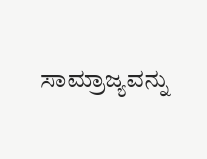ಸಾಮ್ರಾಜ್ಯವನ್ನು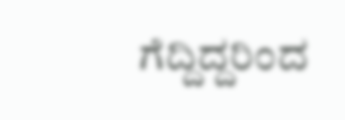ಗೆದ್ದಿದ್ದರಿಂದ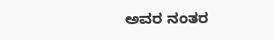ಅವರ ನಂತರ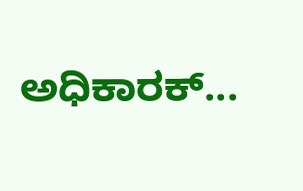ಅಧಿಕಾರಕ್...